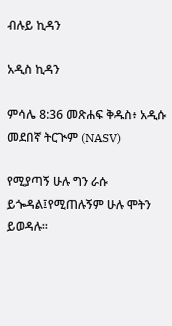ብሉይ ኪዳን

አዲስ ኪዳን

ምሳሌ 8:36 መጽሐፍ ቅዱስ፥ አዲሱ መደበኛ ትርጒም (NASV)

የሚያጣኝ ሁሉ ግን ራሱ ይጐዳል፤የሚጠሉኝም ሁሉ ሞትን ይወዳሉ።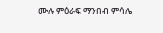ሙሉ ምዕራፍ ማንበብ ምሳሌ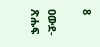8

ዐውደ-ጽሑፍ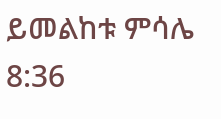ይመልከቱ ምሳሌ 8:36